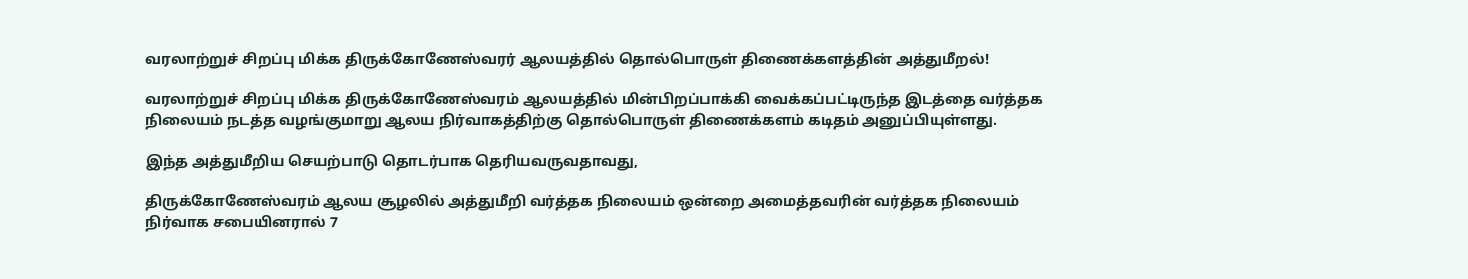வரலாற்றுச் சிறப்பு மிக்க திருக்கோணேஸ்வரர் ஆலயத்தில் தொல்பொருள் திணைக்களத்தின் அத்துமீறல்!

வரலாற்றுச் சிறப்பு மிக்க திருக்கோணேஸ்வரம் ஆலயத்தில் மின்பிறப்பாக்கி வைக்கப்பட்டிருந்த இடத்தை வர்த்தக நிலையம் நடத்த வழங்குமாறு ஆலய நிர்வாகத்திற்கு தொல்பொருள் திணைக்களம் கடிதம் அனுப்பியுள்ளது.

இந்த அத்துமீறிய செயற்பாடு தொடர்பாக தெரியவருவதாவது,

திருக்கோணேஸ்வரம் ஆலய சூழலில் அத்துமீறி வர்த்தக நிலையம் ஒன்றை அமைத்தவரின் வர்த்தக நிலையம் நிர்வாக சபையினரால் 7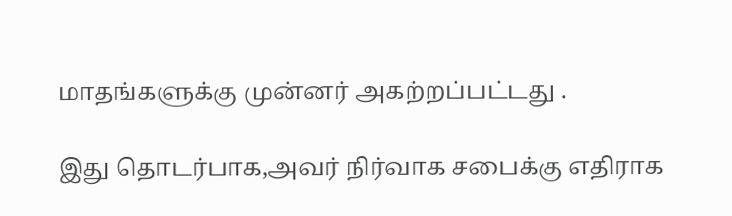மாதங்களுக்கு முன்னர் அகற்றப்பட்டது .

இது தொடர்பாக,அவர் நிர்வாக சபைக்கு எதிராக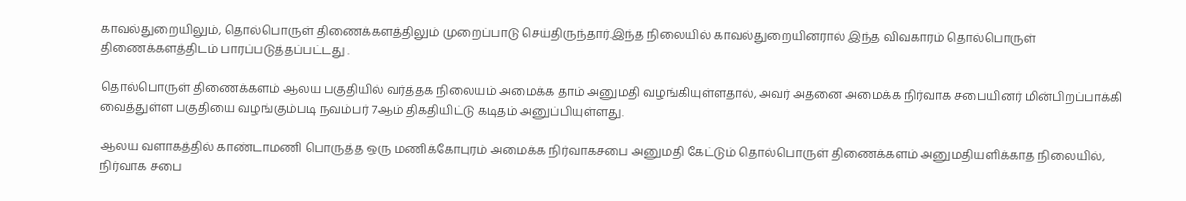காவல்துறையிலும், தொல்பொருள் திணைக்களத்திலும் முறைப்பாடு செய்திருந்தார்.இந்த நிலையில் காவல்துறையினரால் இந்த விவகாரம் தொல்பொருள் திணைக்களத்திடம் பாரப்படுத்தப்பட்டது .

தொல்பொருள் திணைக்களம் ஆலய பகுதியில் வர்த்தக நிலையம் அமைக்க தாம் அனுமதி வழங்கியுள்ளதால், அவர் அதனை அமைக்க நிர்வாக சபையினர் மின்பிறப்பாக்கி வைத்துள்ள பகுதியை வழங்கும்படி நவம்பர் 7ஆம் திகதியிட்டு கடிதம் அனுப்பியுள்ளது.

ஆலய வளாகத்தில் காண்டாமணி பொருத்த ஒரு மணிக்கோபுரம் அமைக்க நிர்வாகசபை அனுமதி கேட்டும் தொல்பொருள் திணைக்களம் அனுமதியளிக்காத நிலையில், நிர்வாக சபை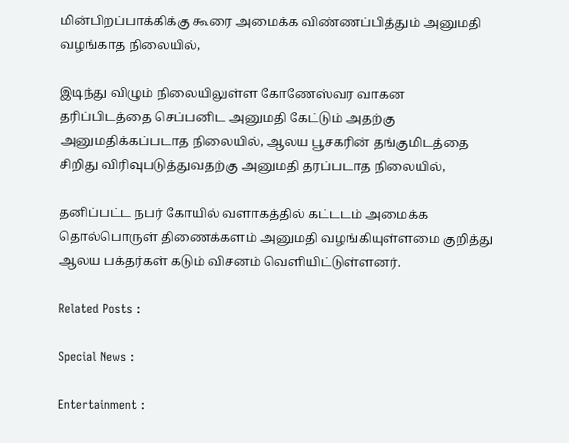மின்பிறப்பாக்கிக்கு கூரை அமைக்க விண்ணப்பித்தும் அனுமதி வழங்காத நிலையில்,

இடிந்து விழும் நிலையிலுள்ள கோணேஸ்வர வாகன தரிப்பிடத்தை செப்பனிட அனுமதி கேட்டும் அதற்கு அனுமதிக்கப்படாத நிலையில், ஆலய பூசகரின் தங்குமிடத்தை சிறிது விரிவுபடுத்துவதற்கு அனுமதி தரப்படாத நிலையில்,

தனிப்பட்ட நபர் கோயில் வளாகத்தில் கட்டடம் அமைக்க தொல்பொருள் திணைக்களம் அனுமதி வழங்கியுள்ளமை குறித்து ஆலய பக்தர்கள் கடும் விசனம் வெளியிட்டுள்ளனர்.

Related Posts :

Special News :

Entertainment :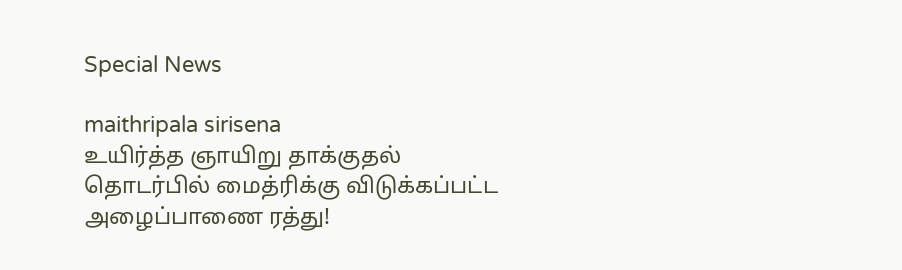Special News

maithripala sirisena
உயிர்த்த ஞாயிறு தாக்குதல் தொடர்பில் மைத்ரிக்கு விடுக்கப்பட்ட அழைப்பாணை ரத்து!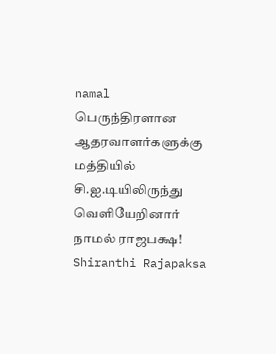namal
பெருந்திரளான ஆதரவாளர்களுக்கு மத்தியில் சி.ஐ.டியிலிருந்து வௌியேறினார் நாமல் ராஜபக்ஷ!
Shiranthi Rajapaksa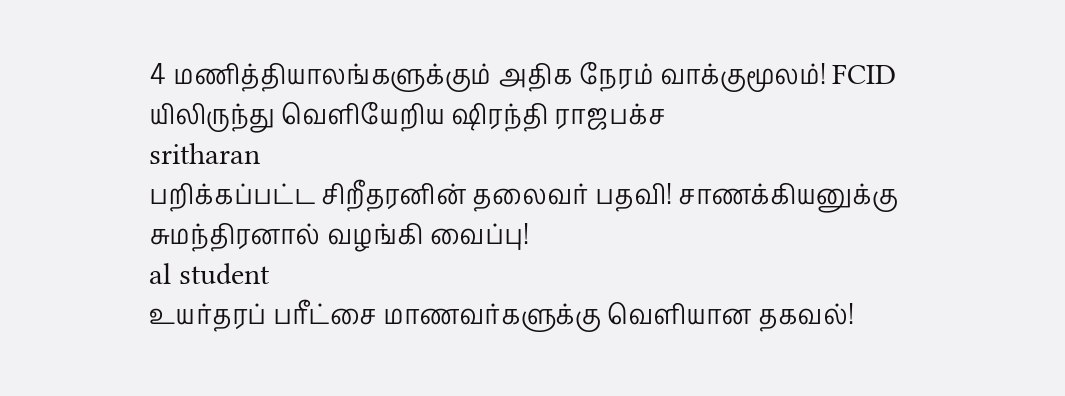4 மணித்தியாலங்களுக்கும் அதிக நேரம் வாக்குமூலம்! FCID யிலிருந்து வெளியேறிய ஷிரந்தி ராஜபக்ச
sritharan
பறிக்கப்பட்ட சிறீதரனின் தலைவர் பதவி! சாணக்கியனுக்கு சுமந்திரனால் வழங்கி வைப்பு!
al student
உயர்தரப் பரீட்சை மாணவர்களுக்கு வெளியான தகவல்!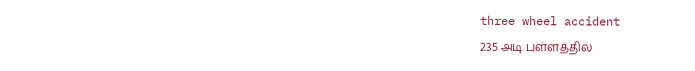three wheel accident
235 அடி பள்ளத்தில்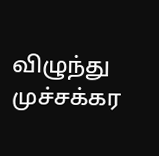விழுந்து முச்சக்கர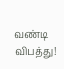வண்டி விபத்து!